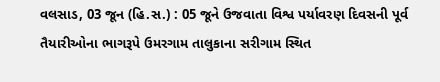વલસાડ, 03 જૂન (હિ.સ.) : 05 જૂને ઉજવાતા વિશ્વ પર્યાવરણ દિવસની પૂર્વ તૈયારીઓના ભાગરૂપે ઉમરગામ તાલુકાના સરીગામ સ્થિત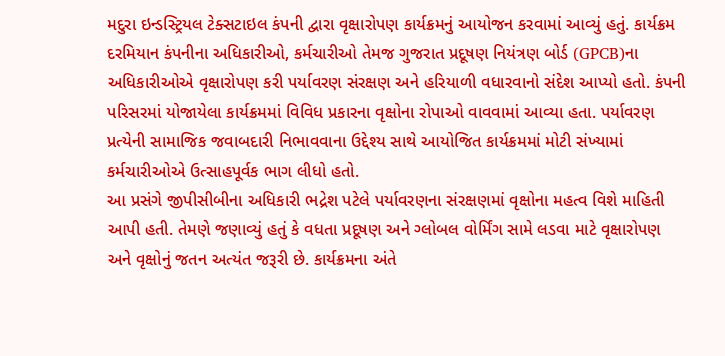મદુરા ઇન્ડસ્ટ્રિયલ ટેક્સટાઇલ કંપની દ્વારા વૃક્ષારોપણ કાર્યક્રમનું આયોજન કરવામાં આવ્યું હતું. કાર્યક્રમ દરમિયાન કંપનીના અધિકારીઓ, કર્મચારીઓ તેમજ ગુજરાત પ્રદૂષણ નિયંત્રણ બોર્ડ (GPCB)ના અધિકારીઓએ વૃક્ષારોપણ કરી પર્યાવરણ સંરક્ષણ અને હરિયાળી વધારવાનો સંદેશ આપ્યો હતો. કંપની પરિસરમાં યોજાયેલા કાર્યક્રમમાં વિવિધ પ્રકારના વૃક્ષોના રોપાઓ વાવવામાં આવ્યા હતા. પર્યાવરણ પ્રત્યેની સામાજિક જવાબદારી નિભાવવાના ઉદ્દેશ્ય સાથે આયોજિત કાર્યક્રમમાં મોટી સંખ્યામાં કર્મચારીઓએ ઉત્સાહપૂર્વક ભાગ લીધો હતો.
આ પ્રસંગે જીપીસીબીના અધિકારી ભદ્રેશ પટેલે પર્યાવરણના સંરક્ષણમાં વૃક્ષોના મહત્વ વિશે માહિતી આપી હતી. તેમણે જણાવ્યું હતું કે વધતા પ્રદૂષણ અને ગ્લોબલ વોર્મિંગ સામે લડવા માટે વૃક્ષારોપણ અને વૃક્ષોનું જતન અત્યંત જરૂરી છે. કાર્યક્રમના અંતે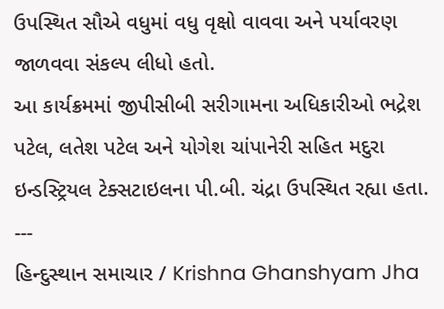ઉપસ્થિત સૌએ વધુમાં વધુ વૃક્ષો વાવવા અને પર્યાવરણ જાળવવા સંકલ્પ લીધો હતો.
આ કાર્યક્રમમાં જીપીસીબી સરીગામના અધિકારીઓ ભદ્રેશ પટેલ, લતેશ પટેલ અને યોગેશ ચાંપાનેરી સહિત મદુરા ઇન્ડસ્ટ્રિયલ ટેક્સટાઇલના પી.બી. ચંદ્રા ઉપસ્થિત રહ્યા હતા.
---
હિન્દુસ્થાન સમાચાર / Krishna Ghanshyam Jha